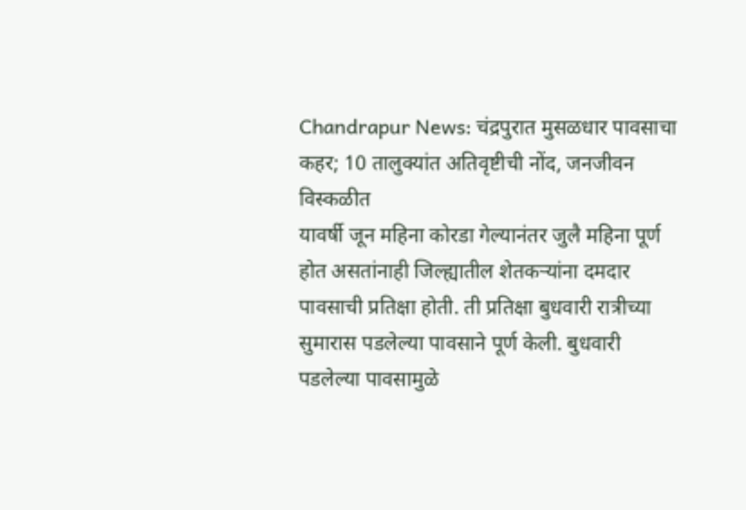Chandrapur News: चंद्रपुरात मुसळधार पावसाचा कहर; 10 तालुक्यांत अतिवृष्टीची नोंद, जनजीवन विस्कळीत
यावर्षी जून महिना कोरडा गेल्यानंतर जुलै महिना पूर्ण होत असतांनाही जिल्ह्यातील शेतकऱ्यांना दमदार पावसाची प्रतिक्षा होती. ती प्रतिक्षा बुधवारी रात्रीच्या सुमारास पडलेल्या पावसाने पूर्ण केली. बुधवारी पडलेल्या पावसामुळे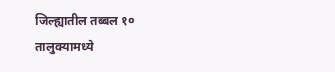जिल्ह्यातील तब्बल १० तालुक्यामध्ये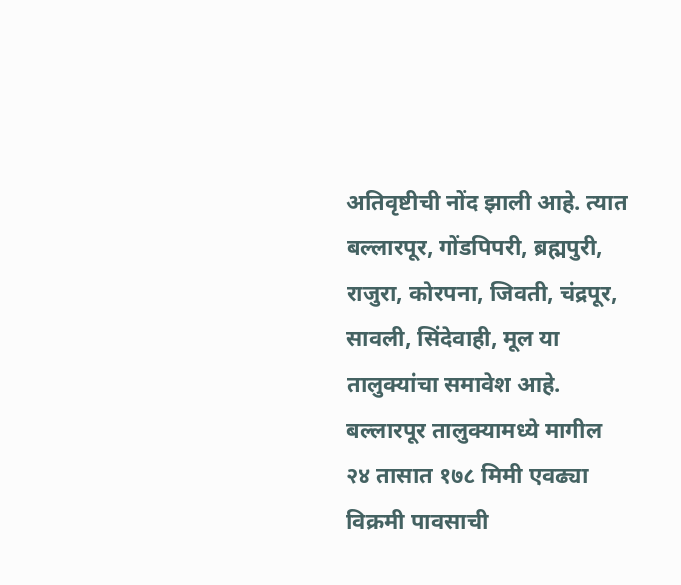अतिवृष्टीची नोंद झाली आहे. त्यात बल्लारपूर, गोंडपिपरी, ब्रह्मपुरी, राजुरा, कोरपना, जिवती, चंद्रपूर, सावली, सिंदेवाही, मूल या तालुक्यांचा समावेश आहे. बल्लारपूर तालुक्यामध्ये मागील २४ तासात १७८ मिमी एवढ्या विक्रमी पावसाची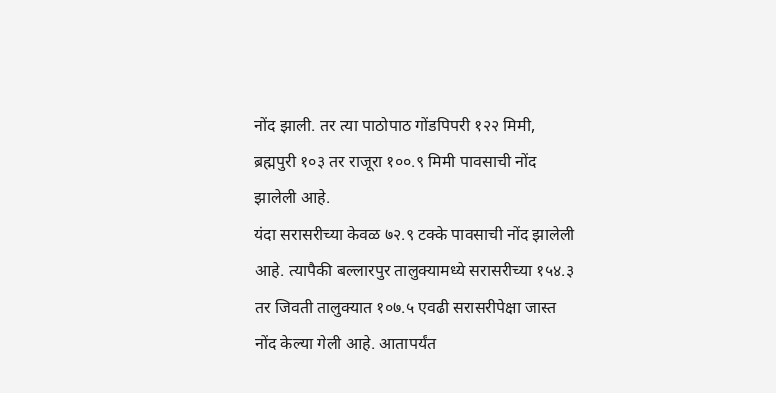नोंद झाली. तर त्या पाठोपाठ गोंडपिपरी १२२ मिमी, ब्रह्मपुरी १०३ तर राजूरा १००.९ मिमी पावसाची नोंद झालेली आहे.
यंदा सरासरीच्या केवळ ७२.९ टक्के पावसाची नोंद झालेली आहे. त्यापैकी बल्लारपुर तालुक्यामध्ये सरासरीच्या १५४.३ तर जिवती तालुक्यात १०७.५ एवढी सरासरीपेक्षा जास्त नोंद केल्या गेली आहे. आतापर्यंत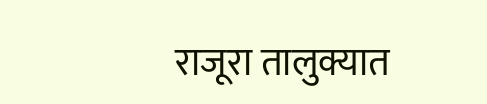राजूरा तालुक्यात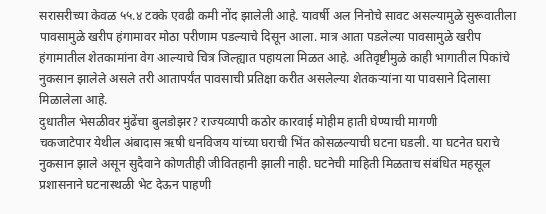सरासरीच्या केवळ ५५.४ टक्के एवढी कमी नोंद झालेली आहे. यावर्षी अल निनोचे सावट असल्यामुळे सुरूवातीला पावसामुळे खरीप हंगामावर मोठा परीणाम पडल्याचे दिसून आला. मात्र आता पडलेल्या पावसामुळे खरीप हंगामातील शेतकामांना वेग आल्याचे चित्र जिल्ह्यात पहायला मिळत आहे. अतिवृष्टीमुळे काही भागातील पिकांचे नुकसान झालेले असले तरी आतापर्यंत पावसाची प्रतिक्षा करीत असलेल्या शेतकऱ्यांना या पावसाने दिलासा मिळालेला आहे.
दुधातील भेसळीवर मुंढेंचा बुलडोझर? राज्यव्यापी कठोर कारवाई मोहीम हाती घेण्याची मागणी
चकजाटेपार येथील अंबादास ऋषी धनविजय यांच्या घराची भिंत कोसळल्याची घटना घडली. या घटनेत घराचे नुकसान झाले असून सुदैवाने कोणतीही जीवितहानी झाली नाही. घटनेची माहिती मिळताच संबंधित महसूल प्रशासनाने घटनास्थळी भेट देऊन पाहणी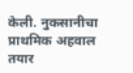केली. नुकसानीचा प्राथमिक अहवाल तयार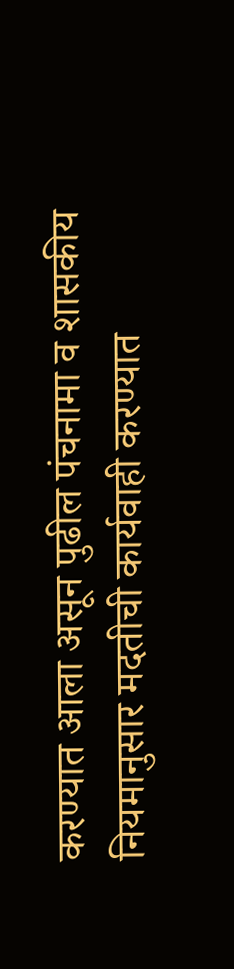करण्यात आला असून पुढील पंचनामा व शासकीय नियमानुसार मदतीची कार्यवाही करण्यात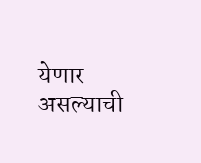येणार असल्याची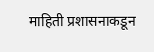माहिती प्रशासनाकडून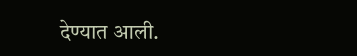देण्यात आली.